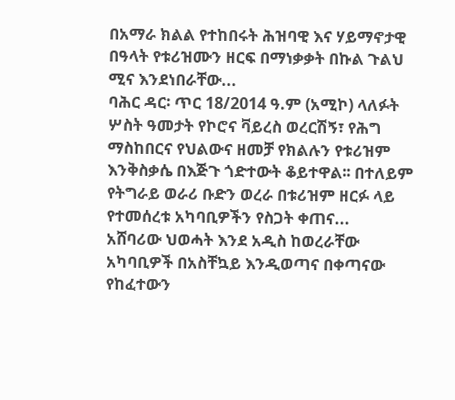በአማራ ክልል የተከበሩት ሕዝባዊ እና ሃይማኖታዊ በዓላት የቱሪዝሙን ዘርፍ በማነቃቃት በኩል ጉልህ ሚና እንደነበራቸው...
ባሕር ዳር፡ ጥር 18/2014 ዓ.ም (አሚኮ) ላለፉት ሦስት ዓመታት የኮሮና ቫይረስ ወረርሽኝ፣ የሕግ ማስከበርና የህልውና ዘመቻ የክልሉን የቱሪዝም እንቅስቃሴ በእጅጉ ጎድተውት ቆይተዋል፡፡ በተለይም የትግራይ ወራሪ ቡድን ወረራ በቱሪዝም ዘርፉ ላይ የተመሰረቱ አካባቢዎችን የስጋት ቀጠና...
አሸባሪው ህወሓት እንደ አዲስ ከወረራቸው አካባቢዎች በአስቸኳይ እንዲወጣና በቀጣናው የከፈተውን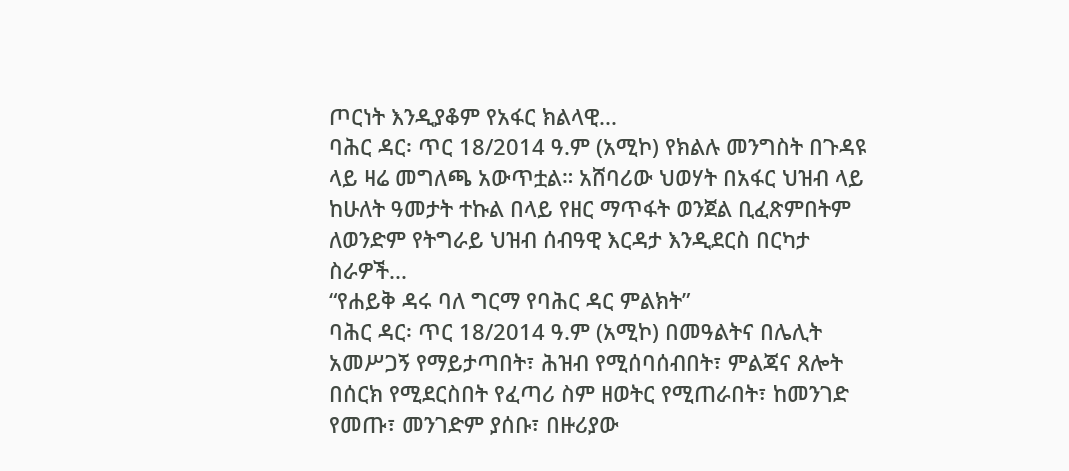ጦርነት እንዲያቆም የአፋር ክልላዊ...
ባሕር ዳር፡ ጥር 18/2014 ዓ.ም (አሚኮ) የክልሉ መንግስት በጉዳዩ ላይ ዛሬ መግለጫ አውጥቷል። አሸባሪው ህወሃት በአፋር ህዝብ ላይ ከሁለት ዓመታት ተኩል በላይ የዘር ማጥፋት ወንጀል ቢፈጽምበትም ለወንድም የትግራይ ህዝብ ሰብዓዊ እርዳታ እንዲደርስ በርካታ ስራዎች...
“የሐይቅ ዳሩ ባለ ግርማ የባሕር ዳር ምልክት”
ባሕር ዳር፡ ጥር 18/2014 ዓ.ም (አሚኮ) በመዓልትና በሌሊት አመሥጋኝ የማይታጣበት፣ ሕዝብ የሚሰባሰብበት፣ ምልጃና ጸሎት በሰርክ የሚደርስበት የፈጣሪ ስም ዘወትር የሚጠራበት፣ ከመንገድ የመጡ፣ መንገድም ያሰቡ፣ በዙሪያው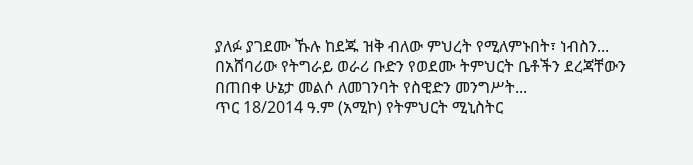ያለፉ ያገደሙ ኹሉ ከደጁ ዝቅ ብለው ምህረት የሚለምኑበት፣ ነብስን...
በአሸባሪው የትግራይ ወራሪ ቡድን የወደሙ ትምህርት ቤቶችን ደረጃቸውን በጠበቀ ሁኔታ መልሶ ለመገንባት የስዊድን መንግሥት...
ጥር 18/2014 ዓ.ም (አሚኮ) የትምህርት ሚኒስትር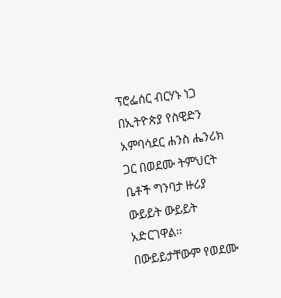ፕሮፌሰር ብርሃኑ ነጋ በኢትዮጵያ የስዊድን አምባሳደር ሐንስ ሔንሪክ ጋር በወደሙ ትምህርት ቤቶች ግንባታ ዙሪያ ውይይት ውይይት አድርገዋል፡፡
በውይይታቸውም የወደሙ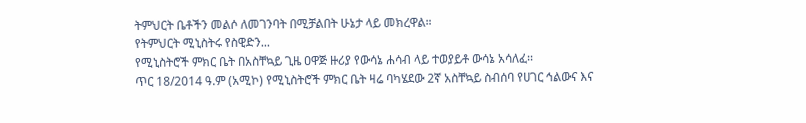ትምህርት ቤቶችን መልሶ ለመገንባት በሚቻልበት ሁኔታ ላይ መክረዋል።
የትምህርት ሚኒስትሩ የስዊድን...
የሚኒስትሮች ምክር ቤት በአስቸኳይ ጊዜ ዐዋጅ ዙሪያ የውሳኔ ሐሳብ ላይ ተወያይቶ ውሳኔ አሳለፈ፡፡
ጥር 18/2014 ዓ.ም (አሚኮ) የሚኒስትሮች ምክር ቤት ዛሬ ባካሄደው 2ኛ አስቸኳይ ስብሰባ የሀገር ኅልውና እና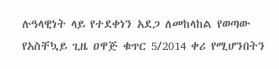ሉዓላዊነት ላይ የተደቀነን አደጋ ለመከላከል የወጣው የአስቸኳይ ጊዜ ዐዋጅ ቁጥር 5/2014 ቀሪ የሚሆንበትን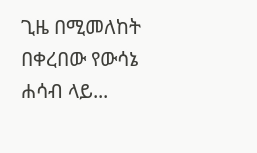ጊዜ በሚመለከት በቀረበው የውሳኔ ሐሳብ ላይ...